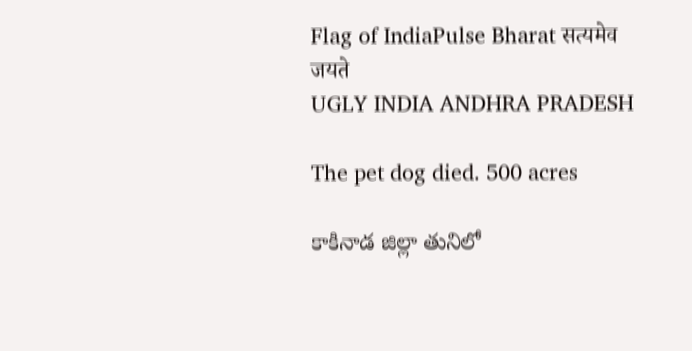Flag of IndiaPulse Bharat सत्यमेव जयते
UGLY INDIA ANDHRA PRADESH

The pet dog died. 500 acres

కాకినాడ జిల్లా తునిలో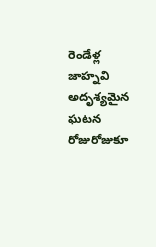రెండేళ్ల జాహ్నవి అదృశ్యమైన ఘటన రోజురోజుకూ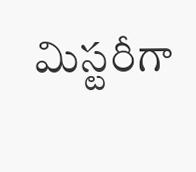మిస్టరీగా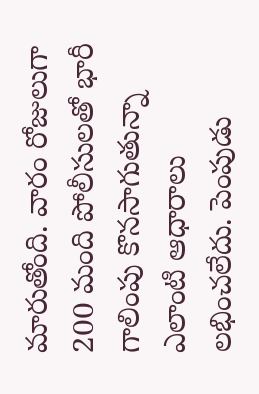మారుతోంది. వారం రోజులుగా 200 మంది పోలీసులతో భారీ గాలింపు కొనసాగుతున్నా ఎలాంటి ఆధారాలు లభించలేదు. పెంపుడు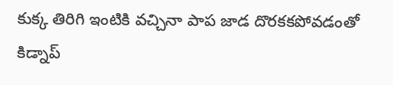కుక్క తిరిగి ఇంటికి వచ్చినా పాప జాడ దొరకకపోవడంతో కిడ్నాప్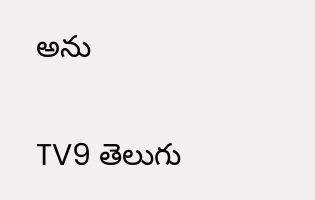అను

TV9 తెలుగు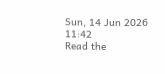Sun, 14 Jun 2026 11:42
Read the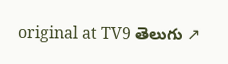original at TV9 తెలుగు ↗